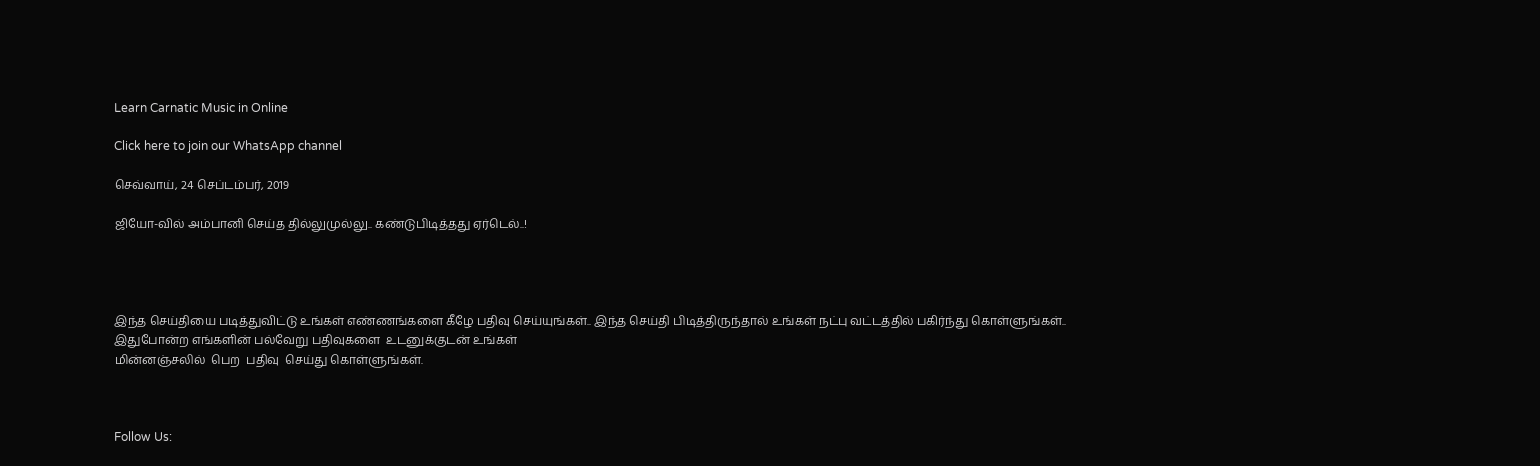Learn Carnatic Music in Online

Click here to join our WhatsApp channel

செவ்வாய், 24 செப்டம்பர், 2019

ஜியோ-வில் அம்பானி செய்த தில்லுமுல்லு.. கண்டுபிடித்தது ஏர்டெல்..!




இந்த செய்தியை படித்துவிட்டு உங்கள் எண்ணங்களை கீழே பதிவு செய்யுங்கள்.. இந்த செய்தி பிடித்திருந்தால் உங்கள் நட்பு வட்டத்தில் பகிர்ந்து கொள்ளுங்கள்..
இதுபோன்ற எங்களின் பல்வேறு பதிவுகளை  உடனுக்குடன் உங்கள்
மின்னஞ்சலில்  பெற  பதிவு  செய்து கொள்ளுங்கள்.



Follow Us: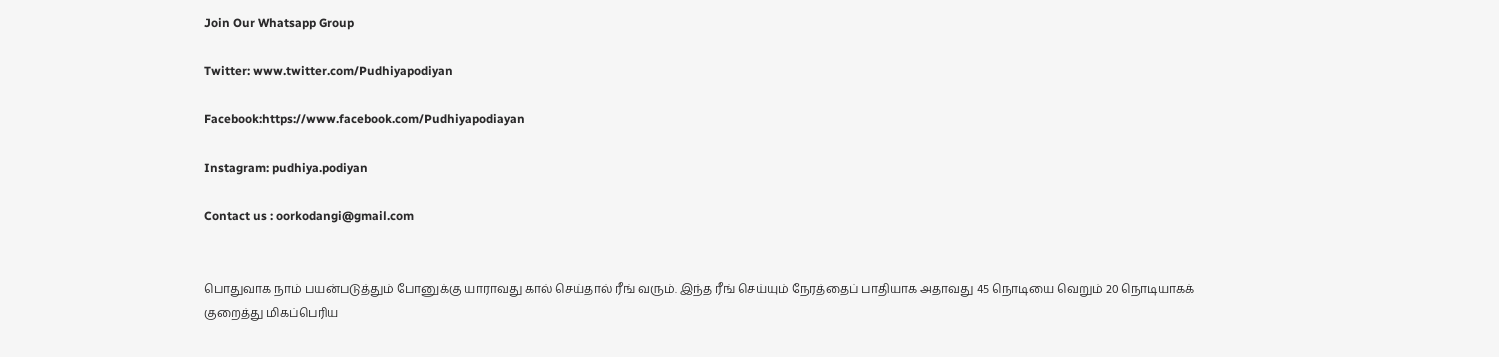Join Our Whatsapp Group

Twitter: www.twitter.com/Pudhiyapodiyan

Facebook:https://www.facebook.com/Pudhiyapodiayan

Instagram: pudhiya.podiyan

Contact us : oorkodangi@gmail.com


பொதுவாக நாம் பயன்படுத்தும் போனுக்கு யாராவது கால் செய்தால் ரீங் வரும். இந்த ரீங் செய்யும் நேரத்தைப் பாதியாக அதாவது 45 நொடியை வெறும் 20 நொடியாகக் குறைத்து மிகப்பெரிய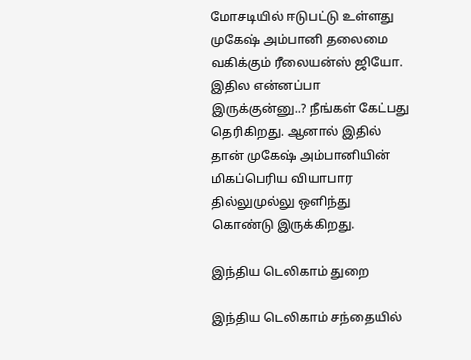மோசடியில் ஈடுபட்டு உள்ளது முகேஷ் அம்பானி தலைமை வகிக்கும் ரீலையன்ஸ் ஜியோ.
இதில என்னப்பா இருக்குன்னு..? நீங்கள் கேட்பது தெரிகிறது. ஆனால் இதில் தான் முகேஷ் அம்பானியின் மிகப்பெரிய வியாபார தில்லுமுல்லு ஒளிந்து கொண்டு இருக்கிறது.

இந்திய டெலிகாம் துறை

இந்திய டெலிகாம் சந்தையில்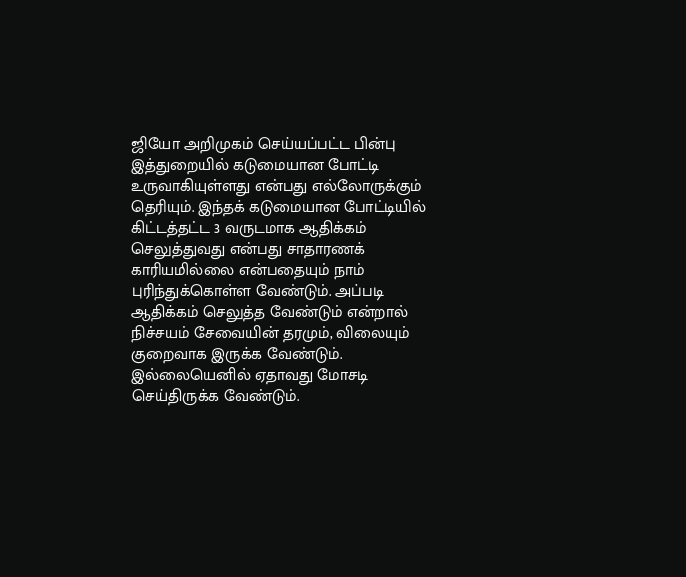ஜியோ அறிமுகம் செய்யப்பட்ட பின்பு இத்துறையில் கடுமையான போட்டி உருவாகியுள்ளது என்பது எல்லோருக்கும் தெரியும். இந்தக் கடுமையான போட்டியில் கிட்டத்தட்ட 3 வருடமாக ஆதிக்கம் செலுத்துவது என்பது சாதாரணக் காரியமில்லை என்பதையும் நாம் புரிந்துக்கொள்ள வேண்டும். அப்படி ஆதிக்கம் செலுத்த வேண்டும் என்றால் நிச்சயம் சேவையின் தரமும், விலையும் குறைவாக இருக்க வேண்டும். இல்லையெனில் ஏதாவது மோசடி செய்திருக்க வேண்டும்.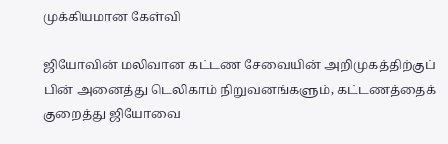முக்கியமான கேள்வி

ஜியோவின் மலிவான கட்டண சேவையின் அறிமுகத்திற்குப் பின் அனைத்து டெலிகாம் நிறுவனங்களும், கட்டணத்தைக் குறைத்து ஜியோவை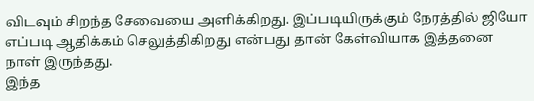விடவும் சிறந்த சேவையை அளிக்கிறது. இப்படியிருக்கும் நேரத்தில் ஜியோ எப்படி ஆதிக்கம் செலுத்திகிறது என்பது தான் கேள்வியாக இத்தனை நாள் இருந்தது.
இந்த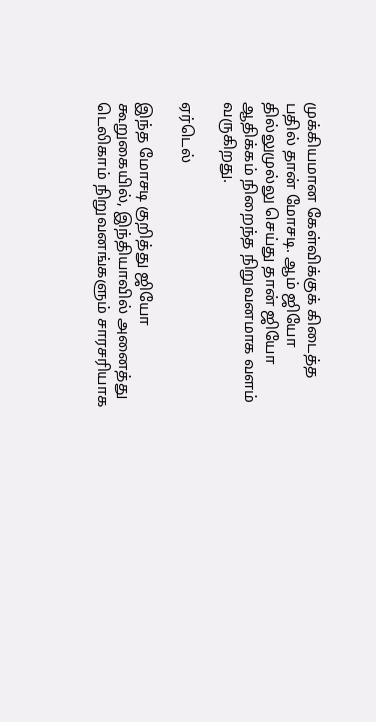முக்கியமான கேள்விக்குக் கிடைத்த பதில் தான் மோசடி. ஆம் ஜியோ தில்லுமுல்லு செய்து தான் ஜியோ ஆதிக்கம் நிறைந்த நிறுவனமாக வளம் வருகிறது.

ஏர்டெல்

இந்த மோசடி குறித்து ஜியோ கூறுகையில், இந்தியாவில் அனைத்து டெலிகாம் நிறுவனங்களும் சாரசரியாக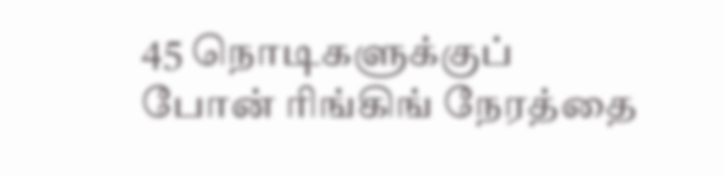45 நொடிகளுக்குப் போன் ரிங்கிங் நேரத்தை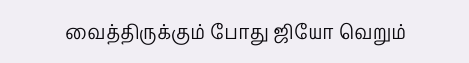வைத்திருக்கும் போது ஜியோ வெறும்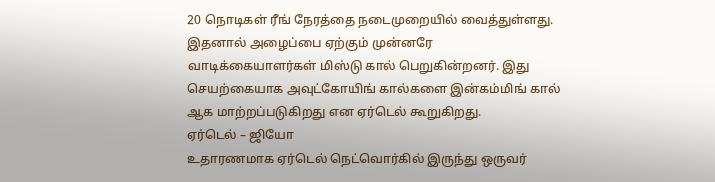20 நொடிகள் ரீங் நேரத்தை நடைமுறையில் வைத்துள்ளது.
இதனால் அழைப்பை ஏற்கும் முன்னரே வாடிக்கையாளர்கள் மிஸ்டு கால் பெறுகின்றனர். இது செயற்கையாக அவுட்கோயிங் கால்களை இன்கம்மிங் கால் ஆக மாற்றப்படுகிறது என ஏர்டெல் கூறுகிறது.
ஏர்டெல் – ஜியோ
உதாரணமாக ஏர்டெல் நெட்வொர்கில் இருந்து ஒருவர்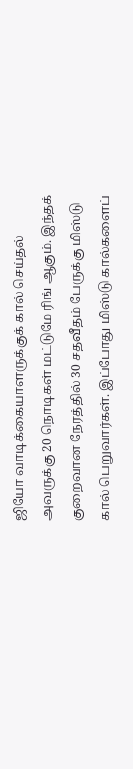ஜியோ வாடிக்கையாளருக்குக் கால் செய்தல் அவருக்கு 20 நொடிகள் மட்டுமே ரிங் ஆகும். இந்தக் குறைவான நேரத்தில் 30 சதவீதம் பேருக்கு மிஸ்டு கால் பெறுவார்கள். இப்போது மிஸ்டு கால்களைப்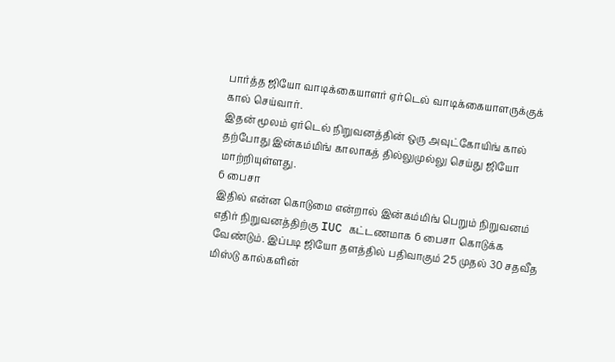பார்த்த ஜியோ வாடிக்கையாளர் ஏர்டெல் வாடிக்கையாளருக்குக் கால் செய்வார்.
இதன் மூலம் ஏர்டெல் நிறுவனத்தின் ஒரு அவுட்கோயிங் கால் தற்போது இன்கம்மிங் காலாகத் தில்லுமுல்லு செய்து ஜியோ மாற்றியுள்ளது.
6 பைசா
இதில் என்ன கொடுமை என்றால் இன்கம்மிங் பெறும் நிறுவனம் எதிர் நிறுவனத்திற்கு IUC கட்டணமாக 6 பைசா கொடுக்க வேண்டும். இப்படி ஜியோ தளத்தில் பதிவாகும் 25 முதல் 30 சதவீத மிஸ்டு கால்களின்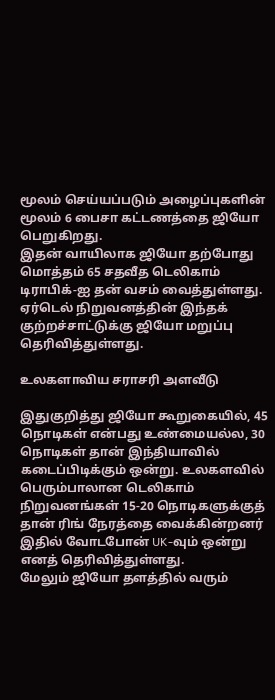மூலம் செய்யப்படும் அழைப்புகளின் மூலம் 6 பைசா கட்டணத்தை ஜியோ பெறுகிறது.
இதன் வாயிலாக ஜியோ தற்போது மொத்தம் 65 சதவீத டெலிகாம் டிராபிக்-ஐ தன் வசம் வைத்துள்ளது. ஏர்டெல் நிறுவனத்தின் இந்தக் குற்றச்சாட்டுக்கு ஜியோ மறுப்பு தெரிவித்துள்ளது.

உலகளாவிய சராசரி அளவீடு

இதுகுறித்து ஜியோ கூறுகையில், 45 நொடிகள் என்பது உண்மையல்ல, 30 நொடிகள் தான் இந்தியாவில் கடைப்பிடிக்கும் ஒன்று. உலகளவில் பெரும்பாலான டெலிகாம் நிறுவனங்கள் 15-20 நொடிகளுக்குத் தான் ரிங் நேரத்தை வைக்கின்றனர் இதில் வோடபோன் UK-வும் ஒன்று எனத் தெரிவித்துள்ளது.
மேலும் ஜியோ தளத்தில் வரும்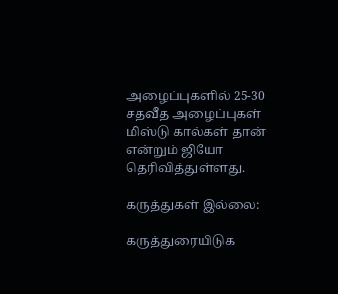அழைப்புகளில் 25-30 சதவீத அழைப்புகள் மிஸ்டு கால்கள் தான் என்றும் ஜியோ தெரிவித்துள்ளது.

கருத்துகள் இல்லை:

கருத்துரையிடுக